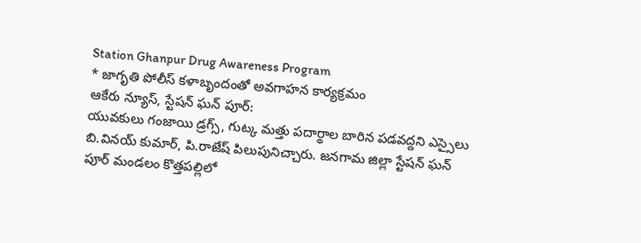Station Ghanpur Drug Awareness Program
* జాగృతి పోలీస్ కళాబృందంతో అవగాహన కార్యక్రమం
ఆకేరు న్యూస్, స్టేషన్ ఘన్ పూర్:
యువకులు గంజాయి డ్రగ్స్, గుట్క మత్తు పదార్థాల బారిన పడవద్దని ఎస్సైలు బి.వినయ్ కుమార్, పి.రాజేష్ పిలుపునిచ్చారు. జనగామ జిల్లా స్టేషన్ ఘన్ పూర్ మండలం కొత్తపల్లిలో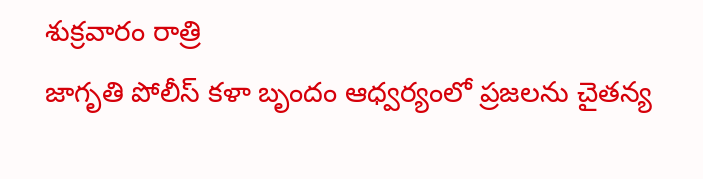శుక్రవారం రాత్రి
జాగృతి పోలీస్ కళా బృందం ఆధ్వర్యంలో ప్రజలను చైతన్య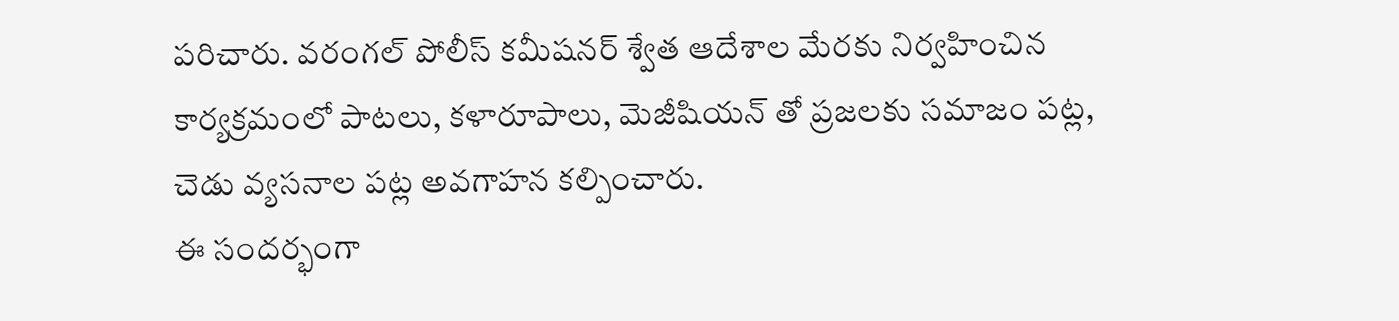పరిచారు. వరంగల్ పోలీస్ కమీషనర్ శ్వేత ఆదేశాల మేరకు నిర్వహించిన కార్యక్రమంలో పాటలు, కళారూపాలు, మెజీషియన్ తో ప్రజలకు సమాజం పట్ల, చెడు వ్యసనాల పట్ల అవగాహన కల్పించారు.
ఈ సందర్భంగా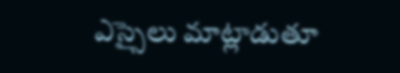ఎస్సైలు మాట్లాడుతూ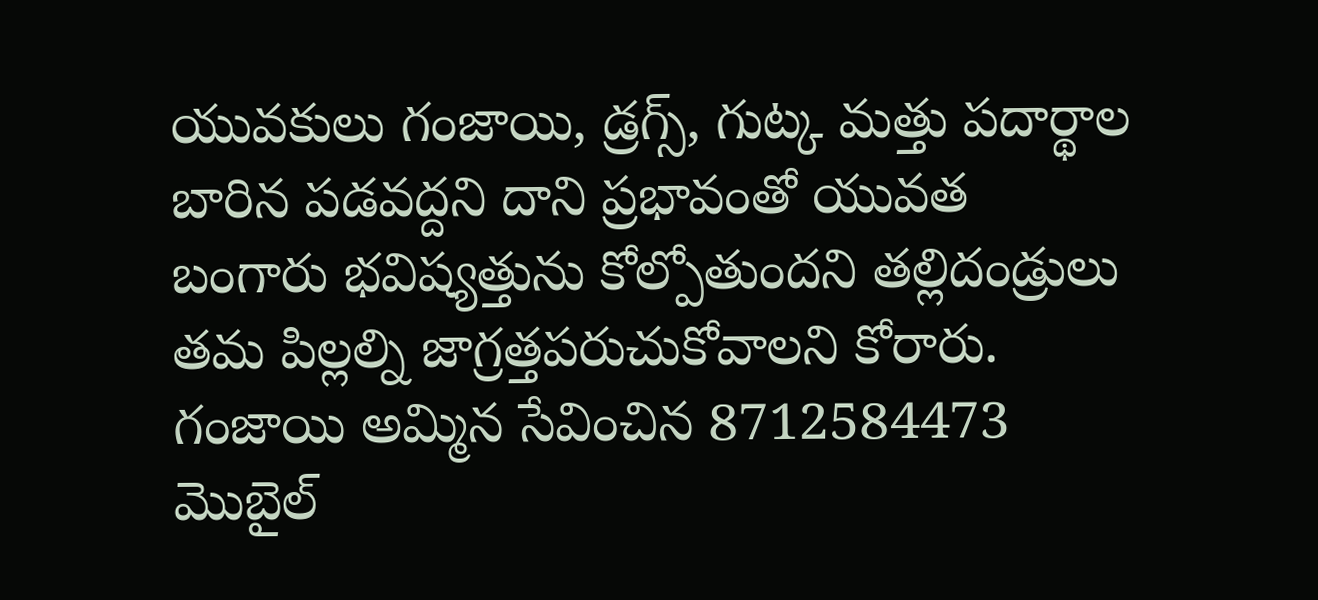యువకులు గంజాయి, డ్రగ్స్, గుట్క మత్తు పదార్థాల బారిన పడవద్దని దాని ప్రభావంతో యువత బంగారు భవిష్యత్తును కోల్పోతుందని తల్లిదండ్రులు తమ పిల్లల్ని జాగ్రత్తపరుచుకోవాలని కోరారు. గంజాయి అమ్మిన సేవించిన 8712584473 మొబైల్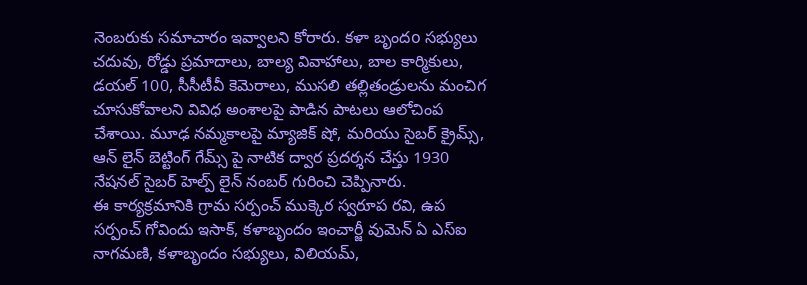నెంబరుకు సమాచారం ఇవ్వాలని కోరారు. కళా బృందo సభ్యులు చదువు, రోడ్డు ప్రమాదాలు, బాల్య వివాహాలు, బాల కార్మికులు, డయల్ 100, సీసీటీవీ కెమెరాలు, ముసలి తల్లితండ్రులను మంచిగ చూసుకోవాలని వివిధ అంశాలపై పాడిన పాటలు ఆలోచింప చేశాయి. మూఢ నమ్మకాలపై మ్యాజిక్ షో, మరియు సైబర్ క్రైమ్స్, ఆన్ లైన్ బెట్టింగ్ గేమ్స్ పై నాటిక ద్వార ప్రదర్శన చేస్తు 1930 నేషనల్ సైబర్ హెల్ప్ లైన్ నంబర్ గురించి చెప్పినారు.
ఈ కార్యక్రమానికి గ్రామ సర్పంచ్ ముక్కెర స్వరూప రవి, ఉప సర్పంచ్ గోవిందు ఇసాక్, కళాబృందం ఇంచార్జీ వుమెన్ ఏ ఎస్ఐ నాగమణి, కళాబృందం సభ్యులు, విలియమ్,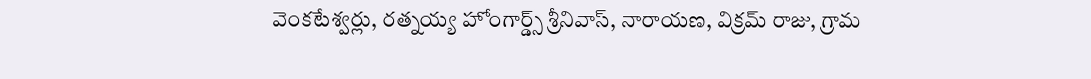వెంకటేశ్వర్లు, రత్నయ్య హోంగార్డ్స్ శ్రీనివాస్, నారాయణ, విక్రమ్ రాజు, గ్రామ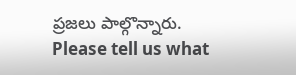ప్రజలు పాల్గొన్నారు.
Please tell us what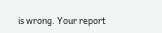is wrong. Your report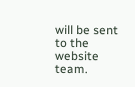will be sent to the website team.